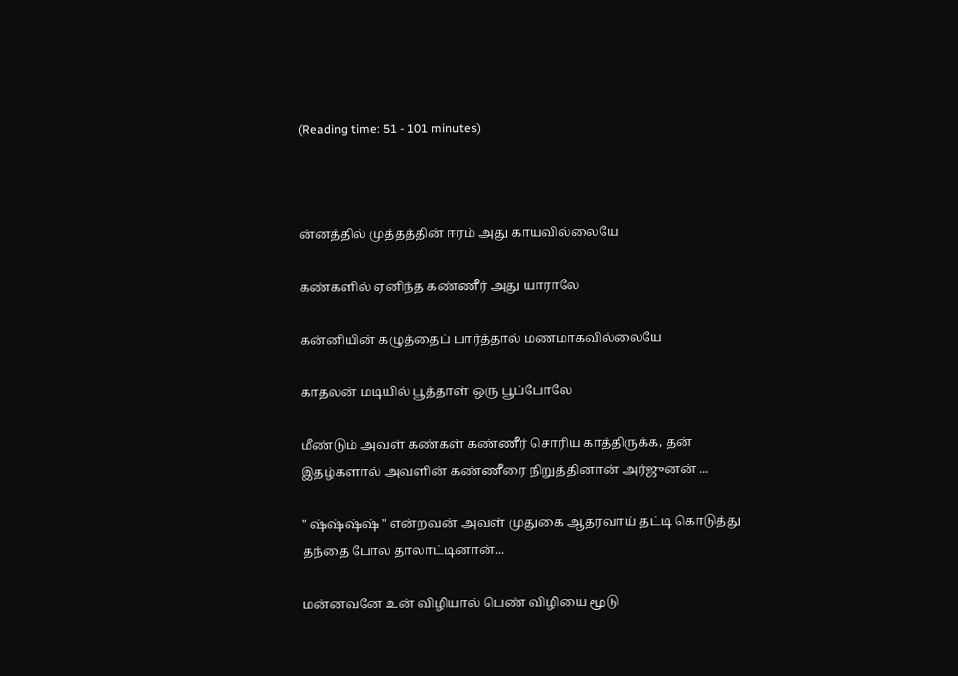(Reading time: 51 - 101 minutes)



ன்னத்தில் முத்தத்தின் ஈரம் அது காயவில்லையே

கண்களில் ஏனிந்த கண்ணீர் அது யாராலே

கன்னியின் கழுத்தைப் பார்த்தால் மணமாகவில்லையே

காதலன் மடியில் பூத்தாள் ஒரு பூப்போலே

மீண்டும் அவள் கண்கள் கண்ணீர் சொரிய காத்திருக்க, தன் இதழ்களால் அவளின் கண்ணீரை நிறுத்தினான் அர்ஜுனன் ...

" ஷ்ஷ்ஷ்ஷ் " என்றவன் அவள் முதுகை ஆதரவாய் தட்டி கொடுத்து தந்தை போல தாலாட்டினான்...

மன்னவனே உன் விழியால் பெண் விழியை மூடு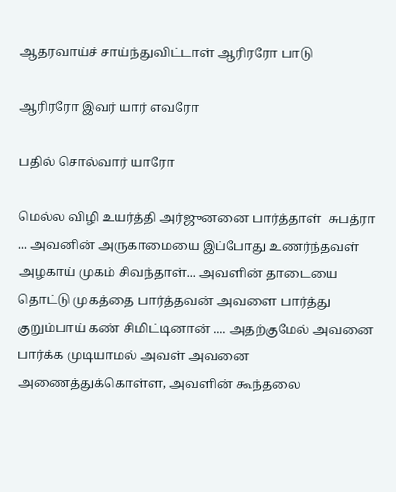ஆதரவாய்ச் சாய்ந்துவிட்டாள் ஆரிரரோ பாடு

ஆரிரரோ இவர் யார் எவரோ

பதில் சொல்வார் யாரோ

மெல்ல விழி உயர்த்தி அர்ஜுனனை பார்த்தாள்  சுபத்ரா ... அவனின் அருகாமையை இப்போது உணர்ந்தவள் அழகாய் முகம் சிவந்தாள்... அவளின் தாடையை தொட்டு முகத்தை பார்த்தவன் அவளை பார்த்து குறும்பாய் கண் சிமிட்டினான் .... அதற்குமேல் அவனை பார்க்க முடியாமல் அவள் அவனை அணைத்துக்கொள்ள, அவளின் கூந்தலை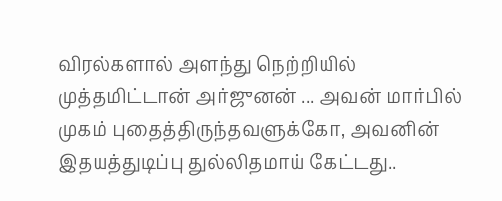விரல்களால் அளந்து நெற்றியில் முத்தமிட்டான் அர்ஜுனன் ... அவன் மார்பில் முகம் புதைத்திருந்தவளுக்கோ, அவனின் இதயத்துடிப்பு துல்லிதமாய் கேட்டது..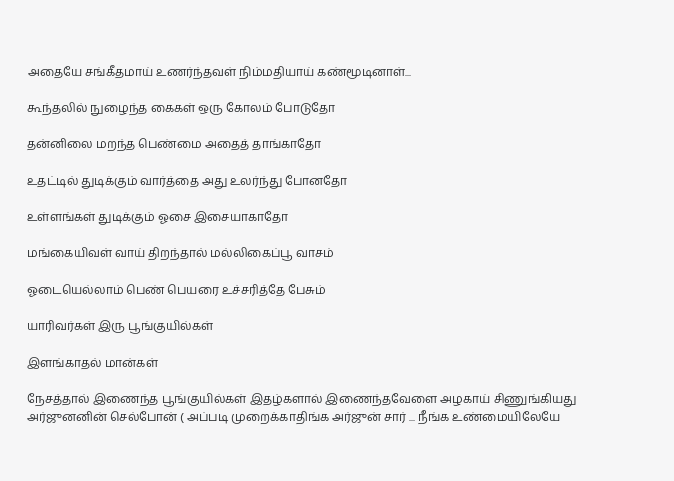அதையே சங்கீதமாய் உணர்ந்தவள் நிம்மதியாய் கண்மூடினாள்...

கூந்தலில் நுழைந்த கைகள் ஒரு கோலம் போடுதோ

தன்னிலை மறந்த பெண்மை அதைத் தாங்காதோ

உதட்டில் துடிக்கும் வார்த்தை அது உலர்ந்து போனதோ

உள்ளங்கள் துடிக்கும் ஓசை இசையாகாதோ

மங்கையிவள் வாய் திறந்தால் மல்லிகைப்பூ வாசம்

ஓடையெல்லாம் பெண் பெயரை உச்சரித்தே பேசும்

யாரிவர்கள் இரு பூங்குயில்கள்

இளங்காதல் மான்கள்

நேசத்தால் இணைந்த பூங்குயில்கள் இதழ்களால் இணைந்தவேளை அழகாய் சிணுங்கியது அர்ஜுனனின் செல்போன் ( அப்படி முறைக்காதிங்க அர்ஜுன் சார் ... நீங்க உண்மையிலேயே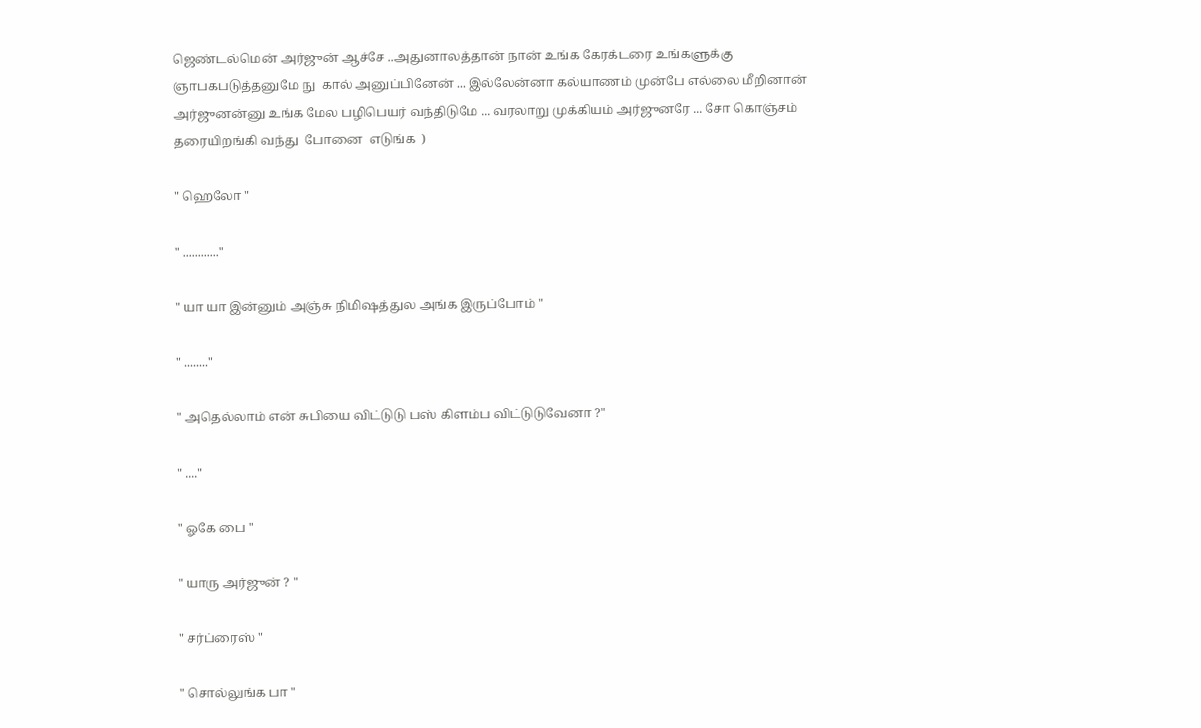ஜெண்டல்மென் அர்ஜுன் ஆச்சே ..அதுனாலத்தான் நான் உங்க கேரக்டரை உங்களுக்கு ஞாபகபடுத்தனுமே நு  கால் அனுப்பினேன் ... இல்லேன்னா கல்யாணம் முன்பே எல்லை மீறினான் அர்ஜுனன்னு உங்க மேல பழிபெயர் வந்திடுமே ... வரலாறு முக்கியம் அர்ஜுனரே ... சோ கொஞ்சம் தரையிறங்கி வந்து  போனை  எடுங்க  )

" ஹெலோ "

" ............"

" யா யா இன்னும் அஞ்சு நிமிஷத்துல அங்க இருப்போம் "

" ........"

" அதெல்லாம் என் சுபியை விட்டுடு பஸ் கிளம்ப விட்டுடுவேனா ?"

" ...."

" ஓகே பை "

" யாரு அர்ஜுன் ? "

" சர்ப்ரைஸ் "

" சொல்லுங்க பா "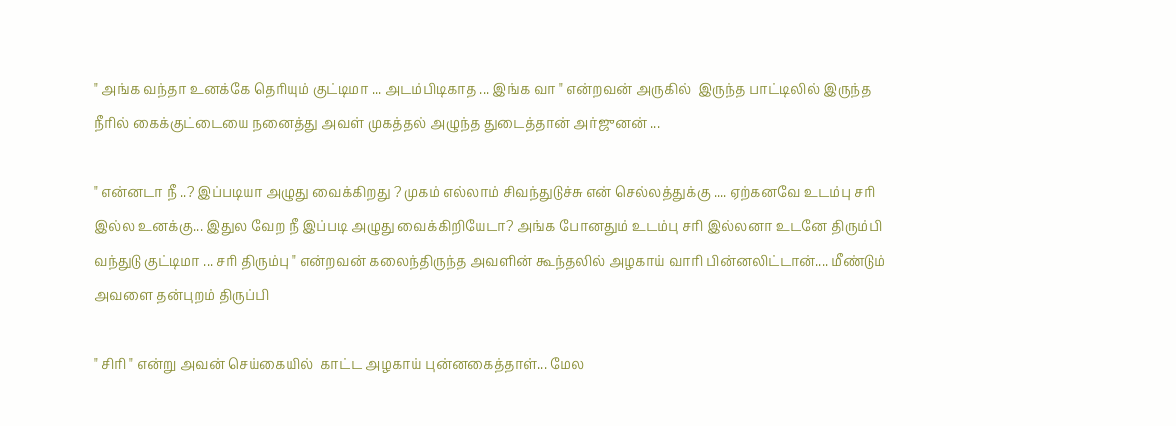" அங்க வந்தா உனக்கே தெரியும் குட்டிமா ... அடம்பிடிகாத ... இங்க வா " என்றவன் அருகில்  இருந்த பாட்டிலில் இருந்த நீரில் கைக்குட்டையை நனைத்து அவள் முகத்தல் அழுந்த துடைத்தான் அர்ஜுனன் ...

" என்னடா நீ ..? இப்படியா அழுது வைக்கிறது ? முகம் எல்லாம் சிவந்துடுச்சு என் செல்லத்துக்கு .... ஏற்கனவே உடம்பு சரி இல்ல உனக்கு... இதுல வேற நீ இப்படி அழுது வைக்கிறியேடா? அங்க போனதும் உடம்பு சரி இல்லனா உடனே திரும்பி வந்துடு குட்டிமா ... சரி திரும்பு " என்றவன் கலைந்திருந்த அவளின் கூந்தலில் அழகாய் வாரி பின்னலிட்டான்.... மீண்டும் அவளை தன்புறம் திருப்பி

" சிரி " என்று அவன் செய்கையில்  காட்ட அழகாய் புன்னகைத்தாள்... மேல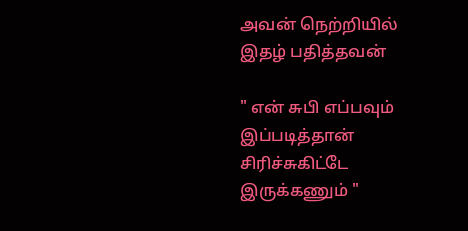அவன் நெற்றியில் இதழ் பதித்தவன்

" என் சுபி எப்பவும் இப்படித்தான் சிரிச்சுகிட்டே இருக்கணும் "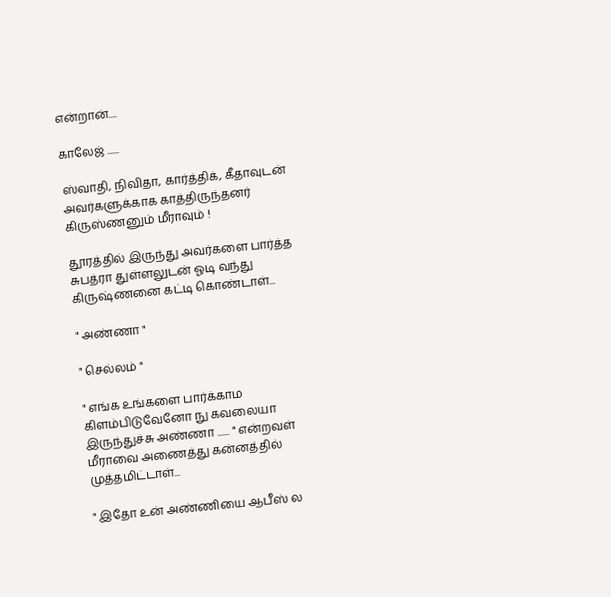என்றான்....

காலேஜ் ......

ஸ்வாதி, நிவிதா, கார்த்திக், கீதாவுடன் அவர்களுக்காக காத்திருந்தனர் கிருஸ்ணனும் மீராவும் !

தூரத்தில் இருந்து அவர்களை பார்த்த சுபத்ரா துள்ளலுடன் ஓடி வந்து கிருஷ்ணனை கட்டி கொண்டாள்...

" அண்ணா "

" செல்லம் "

" எங்க உங்களை பார்க்காம கிளம்பிடுவேனோ நு கவலையா இருந்துச்சு அண்ணா ...... " என்றவள் மீராவை அணைத்து கன்னத்தில் முத்தமிட்டாள்...

" இதோ உன் அண்ணியை ஆபீஸ் ல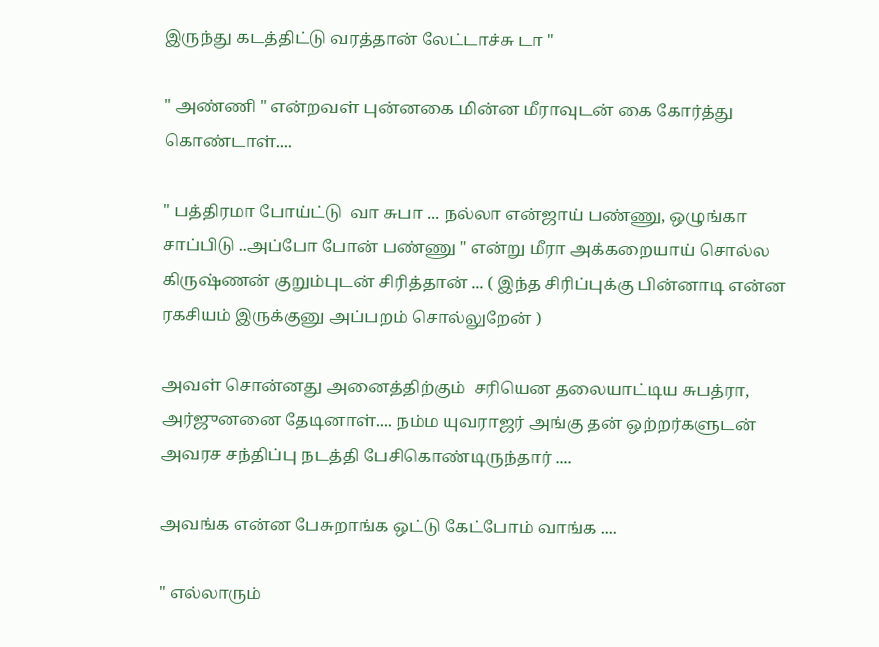இருந்து கடத்திட்டு வரத்தான் லேட்டாச்சு டா "

" அண்ணி " என்றவள் புன்னகை மின்ன மீராவுடன் கை கோர்த்து கொண்டாள்....

" பத்திரமா போய்ட்டு  வா சுபா ... நல்லா என்ஜாய் பண்ணு, ஒழுங்கா சாப்பிடு ..அப்போ போன் பண்ணு " என்று மீரா அக்கறையாய் சொல்ல கிருஷ்ணன் குறும்புடன் சிரித்தான் ... ( இந்த சிரிப்புக்கு பின்னாடி என்ன ரகசியம் இருக்குனு அப்பறம் சொல்லுறேன் )

அவள் சொன்னது அனைத்திற்கும்  சரியென தலையாட்டிய சுபத்ரா, அர்ஜுனனை தேடினாள்.... நம்ம யுவராஜர் அங்கு தன் ஒற்றர்களுடன் அவரச சந்திப்பு நடத்தி பேசிகொண்டிருந்தார் ....

அவங்க என்ன பேசுறாங்க ஒட்டு கேட்போம் வாங்க ....

" எல்லாரும்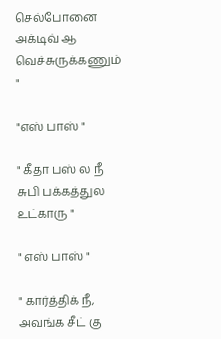செல்போனை அக்டிவ் ஆ வெச்சுருக்கணும் "

"எஸ் பாஸ் "

" கீதா பஸ் ல நீ சுபி பக்கத்துல உட்காரு "

" எஸ் பாஸ் "

" கார்த்திக் நீ, அவங்க சீட் கு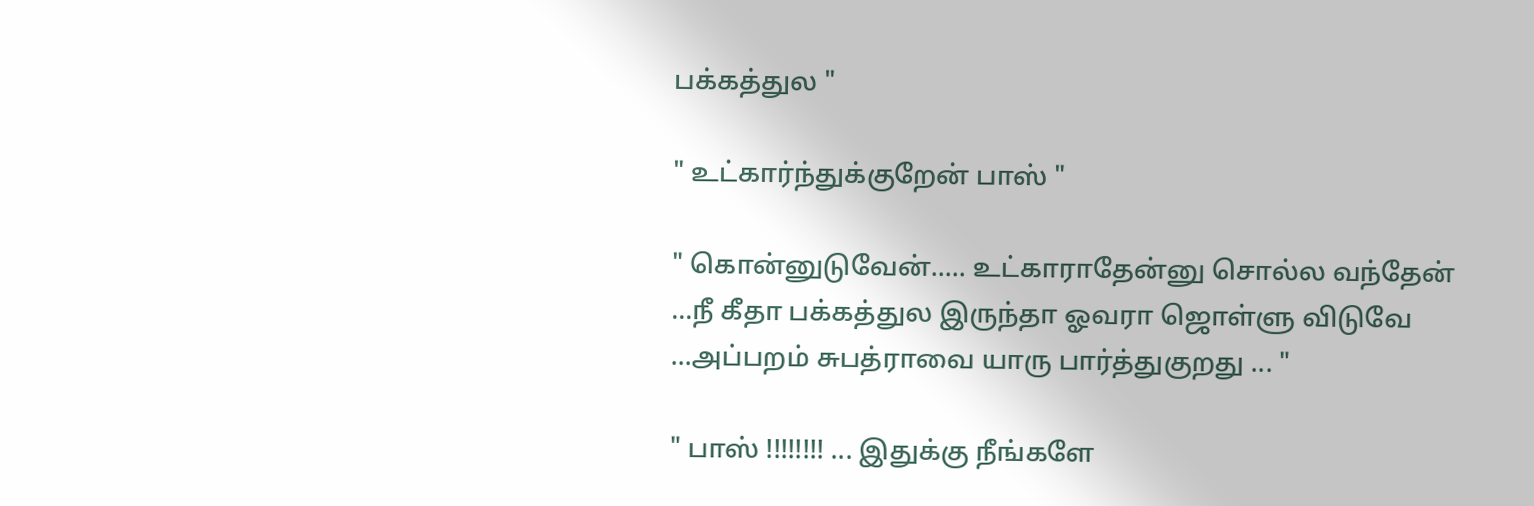பக்கத்துல "

" உட்கார்ந்துக்குறேன் பாஸ் "

" கொன்னுடுவேன்..... உட்காராதேன்னு சொல்ல வந்தேன் ...நீ கீதா பக்கத்துல இருந்தா ஓவரா ஜொள்ளு விடுவே ...அப்பறம் சுபத்ராவை யாரு பார்த்துகுறது ... "

" பாஸ் !!!!!!!! ... இதுக்கு நீங்களே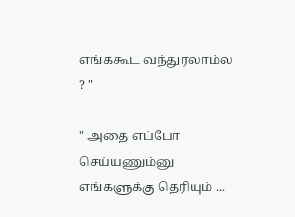எங்ககூட வந்துரலாம்ல ? "

" அதை எப்போ செய்யணும்னு எங்களுக்கு தெரியும் ...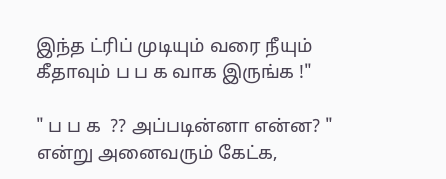இந்த ட்ரிப் முடியும் வரை நீயும் கீதாவும் ப ப க வாக இருங்க !"

" ப ப க  ?? அப்படின்னா என்ன? " என்று அனைவரும் கேட்க,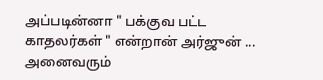அப்படின்னா " பக்குவ பட்ட காதலர்கள் " என்றான் அர்ஜுன் ... அனைவரும்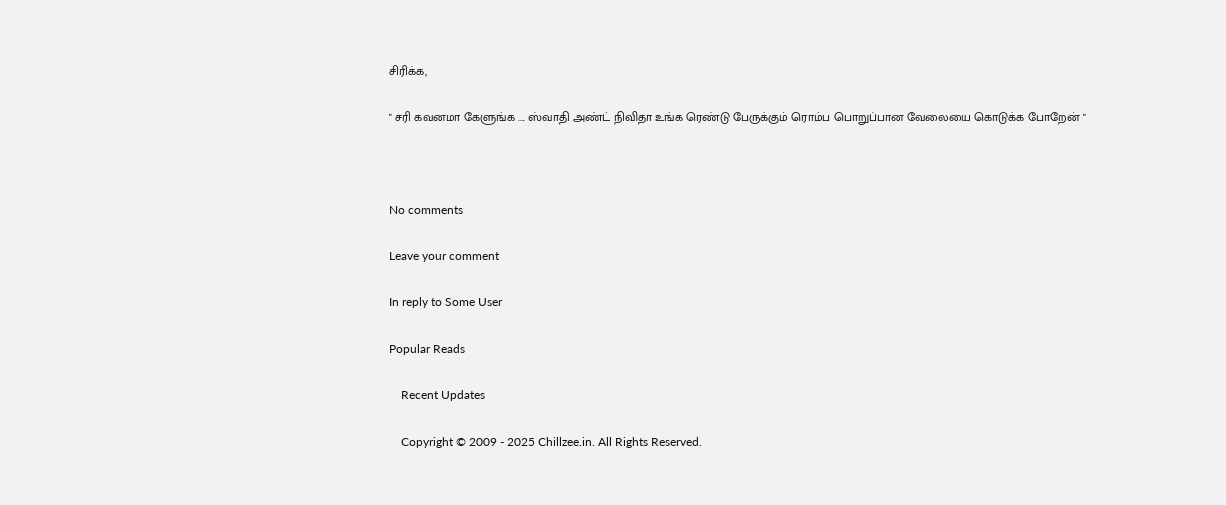சிரிக்க,

" சரி கவனமா கேளுங்க .... ஸ்வாதி அண்ட் நிவிதா உங்க ரெண்டு பேருக்கும் ரொம்ப பொறுப்பான வேலையை கொடுக்க போறேன் "



No comments

Leave your comment

In reply to Some User

Popular Reads

    Recent Updates

    Copyright © 2009 - 2025 Chillzee.in. All Rights Reserved.